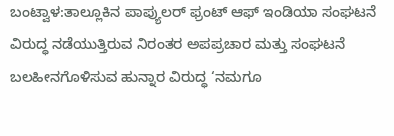ಬಂಟ್ವಾಳ:ತಾಲ್ಲೂಕಿನ ಪಾಪ್ಯುಲರ್ ಫ್ರಂಟ್ ಆಫ್ ಇಂಡಿಯಾ ಸಂಘಟನೆ ವಿರುದ್ಧ ನಡೆಯುತ್ತಿರುವ ನಿರಂತರ ಅಪಪ್ರಚಾರ ಮತ್ತು ಸಂಘಟನೆ ಬಲಹೀನಗೊಳಿಸುವ ಹುನ್ನಾರ ವಿರುದ್ಧ ‘ನಮಗೂ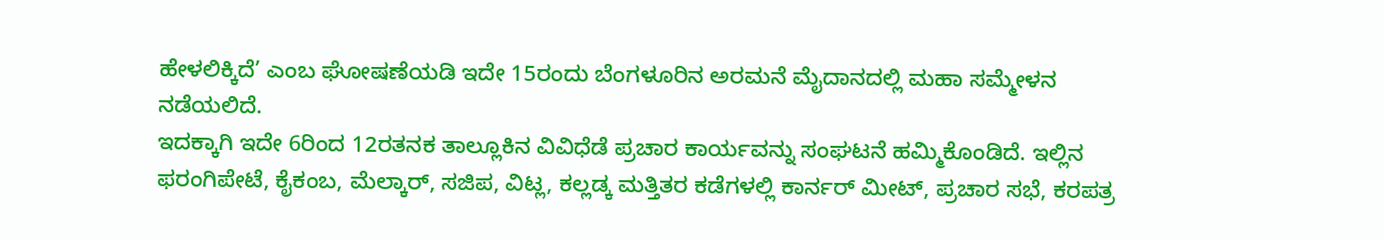ಹೇಳಲಿಕ್ಕಿದೆ’ ಎಂಬ ಘೋಷಣೆಯಡಿ ಇದೇ 15ರಂದು ಬೆಂಗಳೂರಿನ ಅರಮನೆ ಮೈದಾನದಲ್ಲಿ ಮಹಾ ಸಮ್ಮೇಳನ ನಡೆಯಲಿದೆ.
ಇದಕ್ಕಾಗಿ ಇದೇ 6ರಿಂದ 12ರತನಕ ತಾಲ್ಲೂಕಿನ ವಿವಿಧೆಡೆ ಪ್ರಚಾರ ಕಾರ್ಯವನ್ನು ಸಂಘಟನೆ ಹಮ್ಮಿಕೊಂಡಿದೆ. ಇಲ್ಲಿನ ಫರಂಗಿಪೇಟೆ, ಕೈಕಂಬ, ಮೆಲ್ಕಾರ್, ಸಜಿಪ, ವಿಟ್ಲ, ಕಲ್ಲಡ್ಕ ಮತ್ತಿತರ ಕಡೆಗಳಲ್ಲಿ ಕಾರ್ನರ್ ಮೀಟ್, ಪ್ರಚಾರ ಸಭೆ, ಕರಪತ್ರ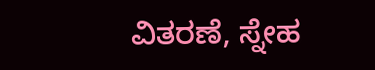ವಿತರಣೆ, ಸ್ನೇಹ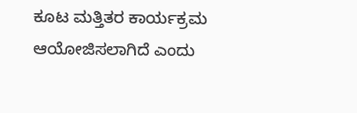ಕೂಟ ಮತ್ತಿತರ ಕಾರ್ಯಕ್ರಮ ಆಯೋಜಿಸಲಾಗಿದೆ ಎಂದು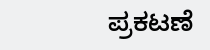ಪ್ರಕಟಣೆ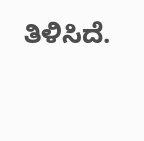ತಿಳಿಸಿದೆ.